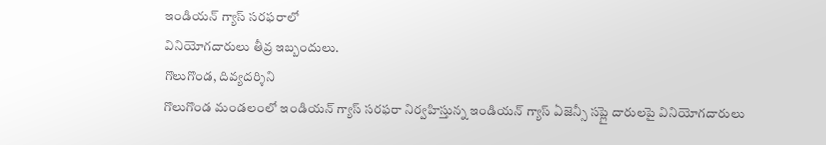ఇండియన్ గ్యాస్ సరఫరాలో
వినియోగదారులు తీవ్ర ఇబ్బందులు.
గొలుగొండ, దివ్యదర్శిని
గొలుగొండ మండలంలో ఇండియన్ గ్యాస్ సరఫరా నిర్వహిస్తున్న ఇండియన్ గ్యాస్ ఏజెన్సీ సప్లై దారులపై వినియోగదారులు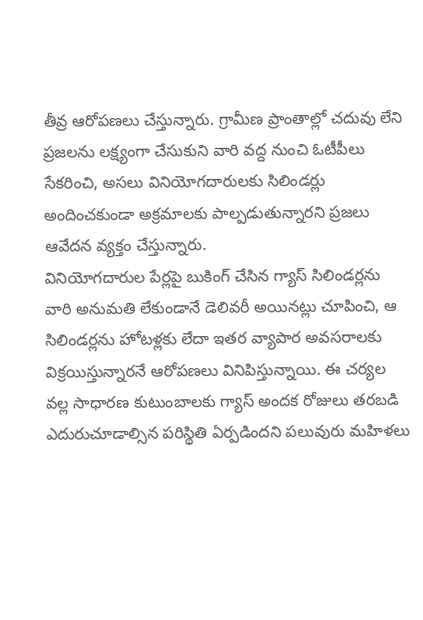తీవ్ర ఆరోపణలు చేస్తున్నారు. గ్రామీణ ప్రాంతాల్లో చదువు లేని ప్రజలను లక్ష్యంగా చేసుకుని వారి వద్ద నుంచి ఓటీపీలు సేకరించి, అసలు వినియోగదారులకు సిలిండర్లు అందించకుండా అక్రమాలకు పాల్పడుతున్నారని ప్రజలు ఆవేదన వ్యక్తం చేస్తున్నారు.
వినియోగదారుల పేర్లపై బుకింగ్ చేసిన గ్యాస్ సిలిండర్లను వారి అనుమతి లేకుండానే డెలివరీ అయినట్లు చూపించి, ఆ సిలిండర్లను హోటళ్లకు లేదా ఇతర వ్యాపార అవసరాలకు విక్రయిస్తున్నారనే ఆరోపణలు వినిపిస్తున్నాయి. ఈ చర్యల వల్ల సాధారణ కుటుంబాలకు గ్యాస్ అందక రోజులు తరబడి ఎదురుచూడాల్సిన పరిస్థితి ఏర్పడిందని పలువురు మహిళలు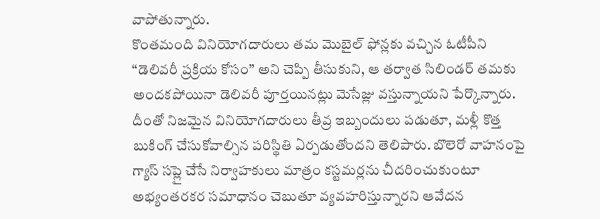వాపోతున్నారు.
కొంతమంది వినియోగదారులు తమ మొబైల్ ఫోన్లకు వచ్చిన ఓటీపీని “డెలివరీ ప్రక్రియ కోసం” అని చెప్పి తీసుకుని, ఆ తర్వాత సిలిండర్ తమకు అందకపోయినా డెలివరీ పూర్తయినట్లు మెసేజ్లు వస్తున్నాయని పేర్కొన్నారు. దీంతో నిజమైన వినియోగదారులు తీవ్ర ఇబ్బందులు పడుతూ, మళ్లీ కొత్త బుకింగ్ చేసుకోవాల్సిన పరిస్థితి ఏర్పడుతోందని తెలిపారు. బొలెరో వాహనంపై గ్యాస్ సప్లై చేసే నిర్వాహకులు మాత్రం కస్టమర్లను చీదరించుకుంటూ అభ్యంతరకర సమాధానం చెబుతూ వ్యవహరిస్తున్నారని ఆవేదన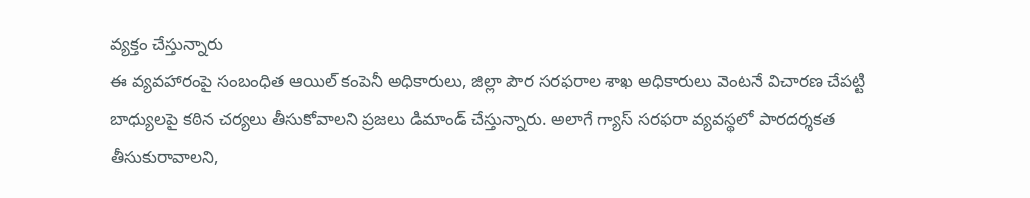వ్యక్తం చేస్తున్నారు
ఈ వ్యవహారంపై సంబంధిత ఆయిల్ కంపెనీ అధికారులు, జిల్లా పౌర సరఫరాల శాఖ అధికారులు వెంటనే విచారణ చేపట్టి బాధ్యులపై కఠిన చర్యలు తీసుకోవాలని ప్రజలు డిమాండ్ చేస్తున్నారు. అలాగే గ్యాస్ సరఫరా వ్యవస్థలో పారదర్శకత తీసుకురావాలని,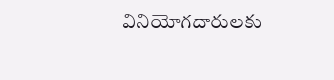వినియోగదారులకు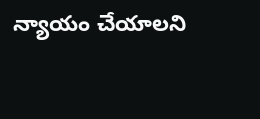న్యాయం చేయాలని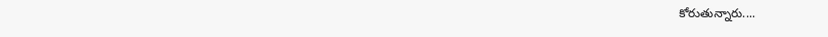కోరుతున్నారు....